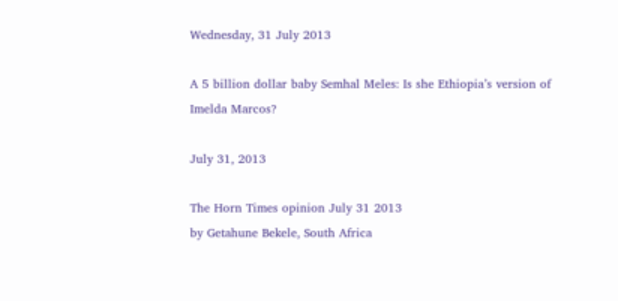Wednesday, 31 July 2013

A 5 billion dollar baby Semhal Meles: Is she Ethiopia’s version of Imelda Marcos?

July 31, 2013

The Horn Times opinion July 31 2013
by Getahune Bekele, South Africa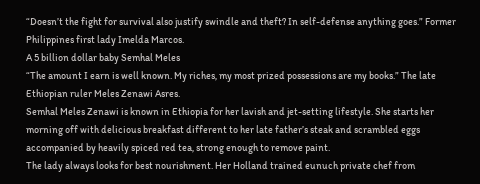“Doesn’t the fight for survival also justify swindle and theft? In self-defense anything goes.” Former Philippines first lady Imelda Marcos.
A 5 billion dollar baby Semhal Meles
“The amount I earn is well known. My riches, my most prized possessions are my books.” The late Ethiopian ruler Meles Zenawi Asres.
Semhal Meles Zenawi is known in Ethiopia for her lavish and jet-setting lifestyle. She starts her morning off with delicious breakfast different to her late father’s steak and scrambled eggs accompanied by heavily spiced red tea, strong enough to remove paint.
The lady always looks for best nourishment. Her Holland trained eunuch private chef from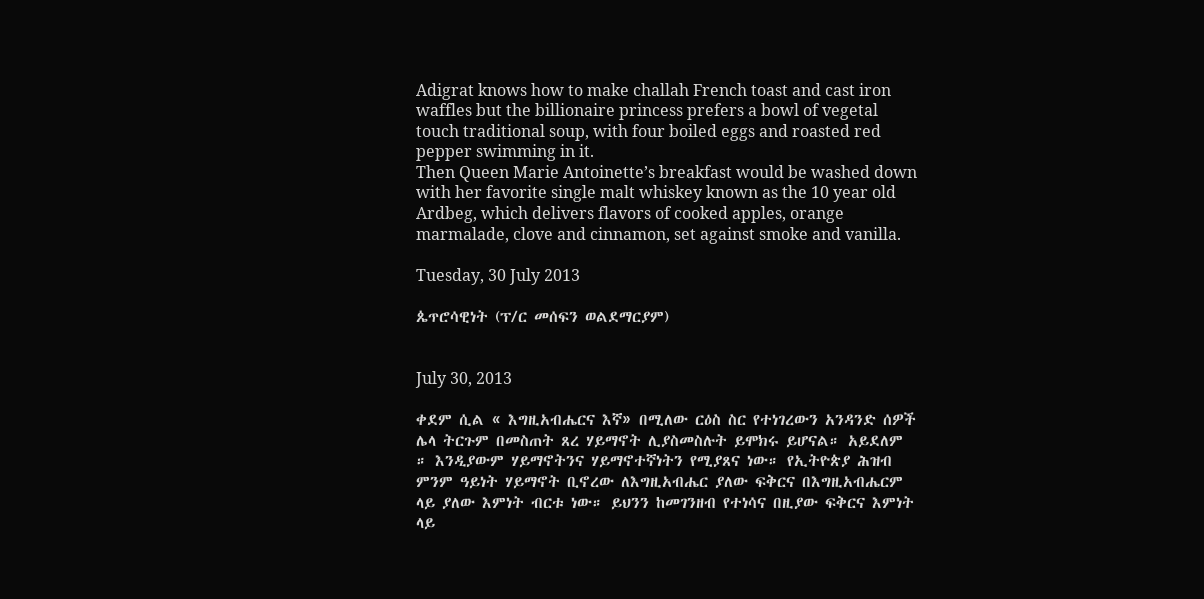Adigrat knows how to make challah French toast and cast iron waffles but the billionaire princess prefers a bowl of vegetal touch traditional soup, with four boiled eggs and roasted red pepper swimming in it.
Then Queen Marie Antoinette’s breakfast would be washed down with her favorite single malt whiskey known as the 10 year old Ardbeg, which delivers flavors of cooked apples, orange marmalade, clove and cinnamon, set against smoke and vanilla.

Tuesday, 30 July 2013

ጴጥሮሳዊነት (ፕ/ር መሰፍን ወልደማርያም)


July 30, 2013

ቀደም ሲል « እግዚአብሔርና እኛ» በሚለው ርዕስ ስር የተነገረውን አንዳንድ ሰዎች ሌላ ትርጉም በመስጠት ጸረ ሃይማኖት ሊያስመስሉት ይሞክሩ ይሆናል። አይደለም ። እንዲያውም ሃይማኖትንና ሃይማኖተኛነትን የሚያጸና ነው። የኢትዮጵያ ሕዝብ ምንም ዓይነት ሃይማኖት ቢኖረው ለእግዚአብሔር ያለው ፍቅርና በእግዚአብሔርም ላይ ያለው እምነት ብርቱ ነው። ይህንን ከመገንዘብ የተነሳና በዚያው ፍቅርና እምነት ላይ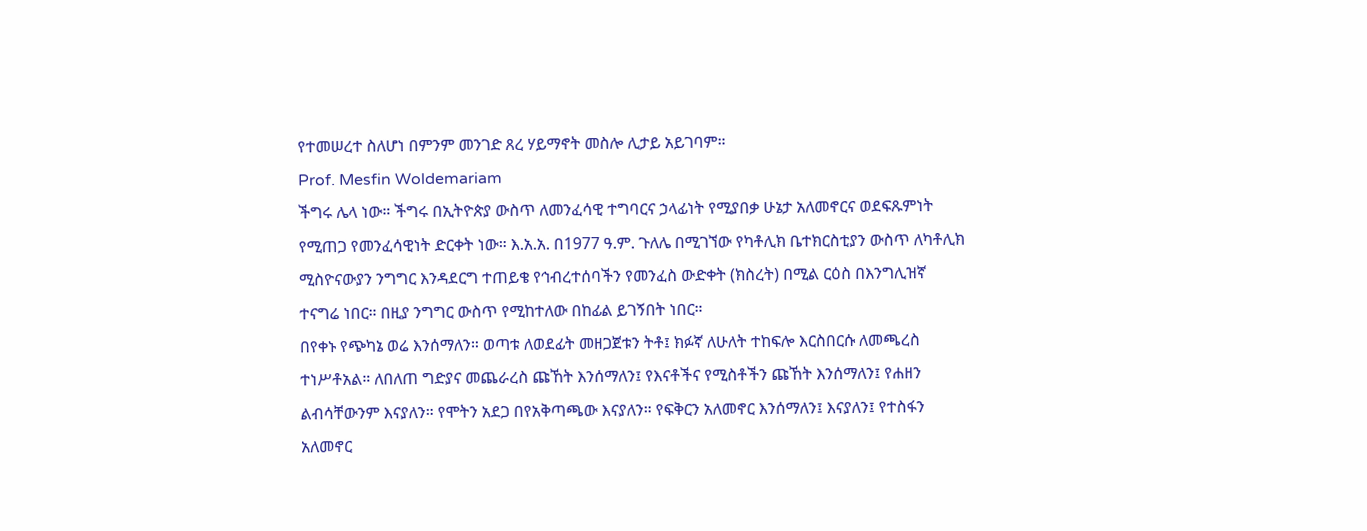የተመሠረተ ስለሆነ በምንም መንገድ ጸረ ሃይማኖት መስሎ ሊታይ አይገባም።
Prof. Mesfin Woldemariam
ችግሩ ሌላ ነው። ችግሩ በኢትዮጵያ ውስጥ ለመንፈሳዊ ተግባርና ኃላፊነት የሚያበቃ ሁኔታ አለመኖርና ወደፍጹምነት የሚጠጋ የመንፈሳዊነት ድርቀት ነው። እ.አ.አ. በ1977 ዓ.ም. ጉለሌ በሚገኘው የካቶሊክ ቤተክርስቲያን ውስጥ ለካቶሊክ ሚስዮናውያን ንግግር እንዳደርግ ተጠይቄ የኅብረተሰባችን የመንፈስ ውድቀት (ክስረት) በሚል ርዕስ በእንግሊዝኛ ተናግሬ ነበር። በዚያ ንግግር ውስጥ የሚከተለው በከፊል ይገኝበት ነበር።
በየቀኑ የጭካኔ ወሬ እንሰማለን። ወጣቱ ለወደፊት መዘጋጀቱን ትቶ፤ ክፉኛ ለሁለት ተከፍሎ እርስበርሱ ለመጫረስ ተነሥቶአል። ለበለጠ ግድያና መጨራረስ ጩኸት እንሰማለን፤ የእናቶችና የሚስቶችን ጩኸት እንሰማለን፤ የሐዘን ልብሳቸውንም እናያለን። የሞትን አደጋ በየአቅጣጫው እናያለን። የፍቅርን አለመኖር እንሰማለን፤ እናያለን፤ የተስፋን አለመኖር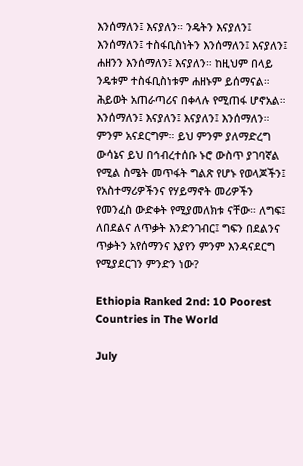እንሰማለን፤ እናያለን። ንዴትን እናያለን፤ እንሰማለን፤ ተስፋቢስነትን እንሰማለን፤ እናያለን፤ ሐዘንን እንሰማለን፤ እናያለን። ከዚህም በላይ ንዴቱም ተስፋቢስነቱም ሐዘኑም ይሰማናል። ሕይወት አጠራጣሪና በቀላሉ የሚጠፋ ሆኖአል። እንሰማለን፤ እናያለን፤ እናያለን፤ እንሰማለን። ምንም አናደርግም። ይህ ምንም ያለማድረግ ውሳኔና ይህ በኅብረተሰቡ ኑሮ ውስጥ ያገባኛል የሚል ስሜት መጥፋት ግልጽ የሆኑ የወላጆችን፤ የአስተማሪዎችንና የሃይማኖት መሪዎችን የመንፈስ ውድቀት የሚያመለክቱ ናቸው። ለግፍ፤ ለበደልና ለጥቃት እንድንገብር፤ ግፍን በደልንና ጥቃትን አየሰማንና እያየን ምንም እንዳናደርግ የሚያደርገን ምንድን ነው?

Ethiopia Ranked 2nd: 10 Poorest Countries in The World

July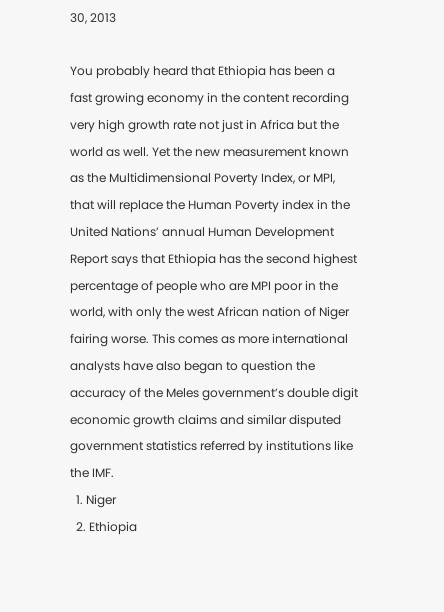30, 2013

You probably heard that Ethiopia has been a fast growing economy in the content recording very high growth rate not just in Africa but the world as well. Yet the new measurement known as the Multidimensional Poverty Index, or MPI, that will replace the Human Poverty index in the United Nations’ annual Human Development Report says that Ethiopia has the second highest percentage of people who are MPI poor in the world, with only the west African nation of Niger fairing worse. This comes as more international analysts have also began to question the accuracy of the Meles government’s double digit economic growth claims and similar disputed government statistics referred by institutions like the IMF.
  1. Niger
  2. Ethiopia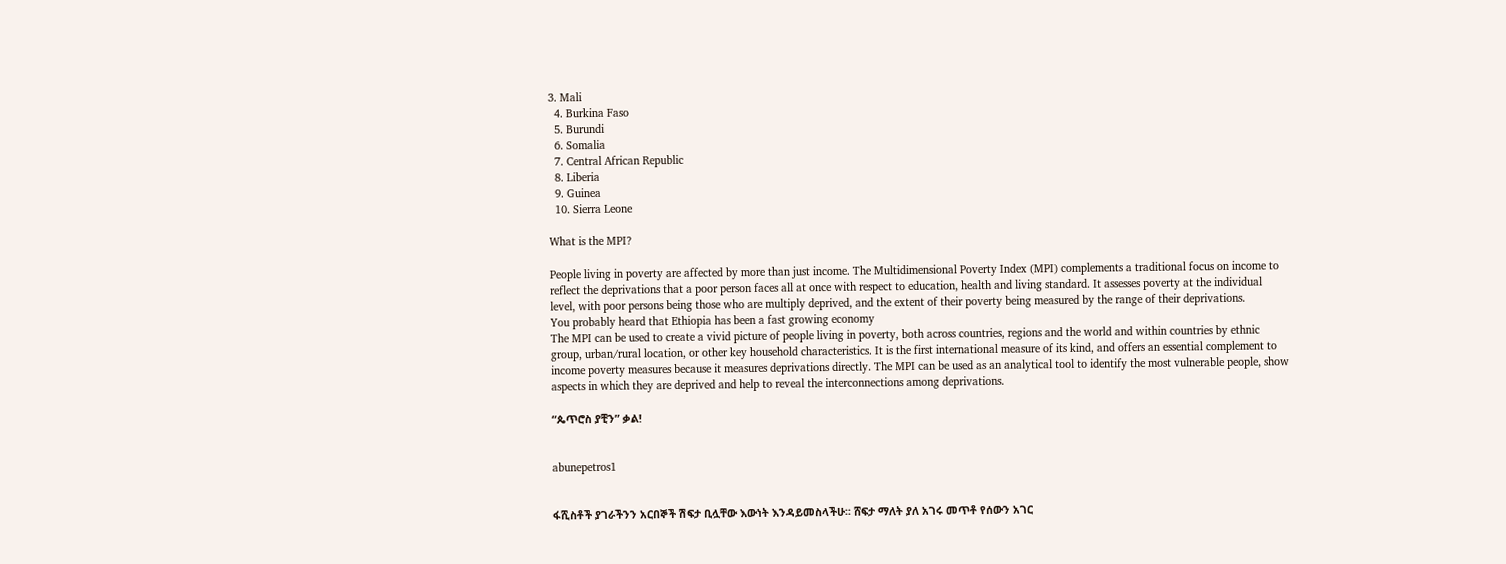3. Mali
  4. Burkina Faso
  5. Burundi
  6. Somalia
  7. Central African Republic
  8. Liberia
  9. Guinea
  10. Sierra Leone

What is the MPI?

People living in poverty are affected by more than just income. The Multidimensional Poverty Index (MPI) complements a traditional focus on income to reflect the deprivations that a poor person faces all at once with respect to education, health and living standard. It assesses poverty at the individual level, with poor persons being those who are multiply deprived, and the extent of their poverty being measured by the range of their deprivations.
You probably heard that Ethiopia has been a fast growing economy
The MPI can be used to create a vivid picture of people living in poverty, both across countries, regions and the world and within countries by ethnic group, urban/rural location, or other key household characteristics. It is the first international measure of its kind, and offers an essential complement to income poverty measures because it measures deprivations directly. The MPI can be used as an analytical tool to identify the most vulnerable people, show aspects in which they are deprived and help to reveal the interconnections among deprivations.

“ጴጥሮስ ያቺን” ቃል!


abunepetros1


ፋሺስቶች ያገራችንን አርበኞች ሽፍታ ቢሏቸው እውነት እንዳይመስላችሁ፡፡ ሸፍታ ማለት ያለ አገሩ መጥቶ የሰውን አገር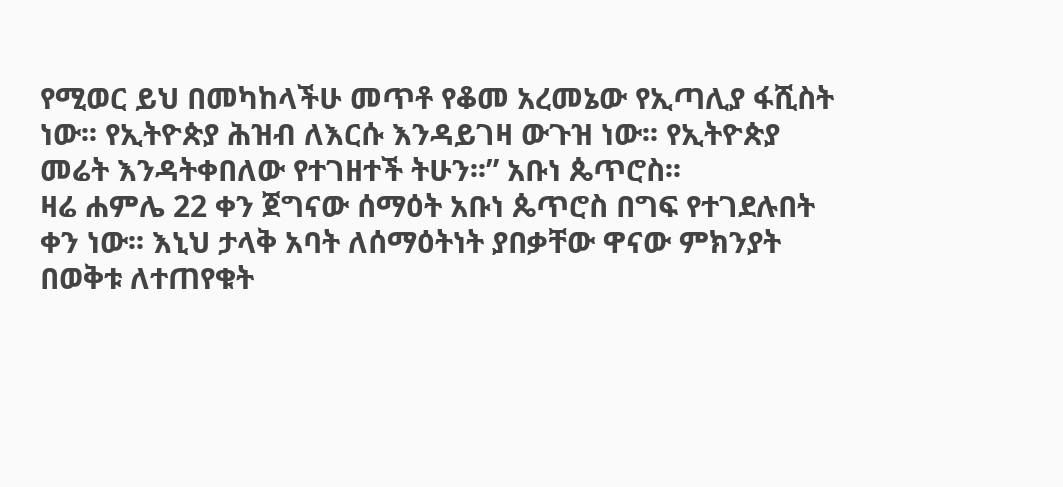የሚወር ይህ በመካከላችሁ መጥቶ የቆመ አረመኔው የኢጣሊያ ፋሺስት ነው፡፡ የኢትዮጵያ ሕዝብ ለእርሱ እንዳይገዛ ውጉዝ ነው፡፡ የኢትዮጵያ መሬት እንዳትቀበለው የተገዘተች ትሁን፡፡” አቡነ ጴጥሮስ፡፡
ዛሬ ሐምሌ 22 ቀን ጀግናው ሰማዕት አቡነ ጴጥሮስ በግፍ የተገደሉበት ቀን ነው፡፡ እኒህ ታላቅ አባት ለሰማዕትነት ያበቃቸው ዋናው ምክንያት በወቅቱ ለተጠየቁት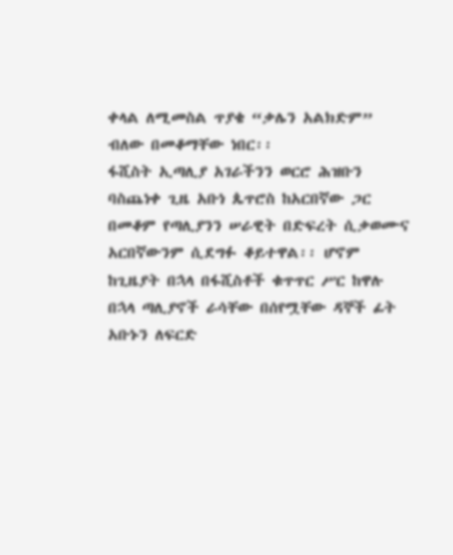ቀላል ለሚመስል ጥያቄ “ቃሌን አልክድም” ብለው በመቆማቸው ነበር፡፡
ፋሺስት ኢጣሊያ አገራችንን ወርሮ ሕዝቡን ባስጨነቀ ጊዜ አቡነ ጴጥሮስ ከአርበኛው ጋር በመቆም የጣሊያንን ሠራዊት በድፍረት ሲቃወሙና አርበኛውንም ሲደግፉ ቆይተዋል፡፡ ሆኖም ከጊዜያት በኋላ በፋሺስቶች ቁጥጥር ሥር ከዋሉ በኋላ ጣሊያኖች ራሳቸው በሰየሟቸው ዳኞች ፊት አቡኑን ለፍርድ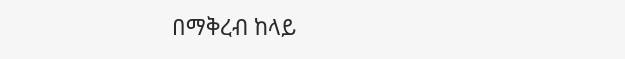በማቅረብ ከላይ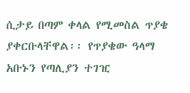ሲታይ በጣም ቀላል የሚመስል ጥያቄ ያቀርቡላቸዋል፡፡ የጥያቄው ዓላማ አቡኑን የጣሊያን ተገዢ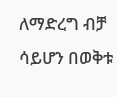ለማድረግ ብቻ ሳይሆን በወቅቱ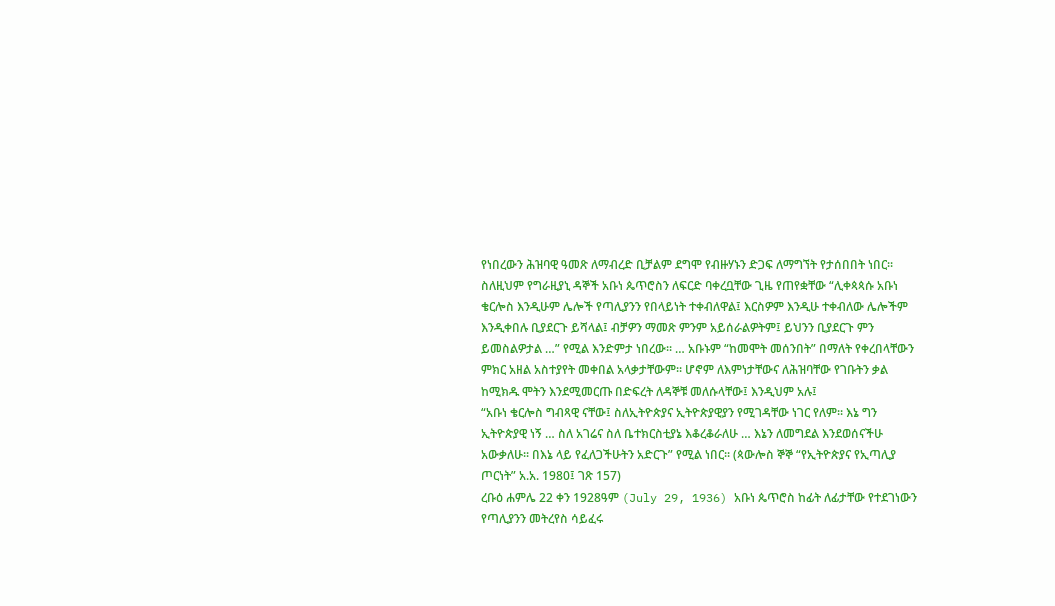የነበረውን ሕዝባዊ ዓመጽ ለማብረድ ቢቻልም ደግሞ የብዙሃኑን ድጋፍ ለማግኘት የታሰበበት ነበር፡፡
ስለዚህም የግራዚያኒ ዳኞች አቡነ ጴጥሮስን ለፍርድ ባቀረቧቸው ጊዜ የጠየቋቸው “ሊቀጳጳሱ አቡነ ቄርሎስ እንዲሁም ሌሎች የጣሊያንን የበላይነት ተቀብለዋል፤ እርስዎም እንዲሁ ተቀብለው ሌሎችም እንዲቀበሉ ቢያደርጉ ይሻላል፤ ብቻዎን ማመጽ ምንም አይሰራልዎትም፤ ይህንን ቢያደርጉ ምን ይመስልዎታል …” የሚል እንድምታ ነበረው፡፡ … አቡኑም “ከመሞት መሰንበት” በማለት የቀረበላቸውን ምክር አዘል አስተያየት መቀበል አላቃታቸውም፡፡ ሆኖም ለእምነታቸውና ለሕዝባቸው የገቡትን ቃል ከሚክዱ ሞትን እንደሚመርጡ በድፍረት ለዳኞቹ መለሱላቸው፤ እንዲህም አሉ፤
“አቡነ ቄርሎስ ግብጻዊ ናቸው፤ ስለኢትዮጵያና ኢትዮጵያዊያን የሚገዳቸው ነገር የለም፡፡ እኔ ግን ኢትዮጵያዊ ነኝ … ስለ አገሬና ስለ ቤተክርስቲያኔ እቆረቆራለሁ … እኔን ለመግደል እንደወሰናችሁ አውቃለሁ፡፡ በእኔ ላይ የፈለጋችሁትን አድርጉ” የሚል ነበር፡፡ (ጳውሎስ ኞኞ “የኢትዮጵያና የኢጣሊያ ጦርነት” አ.አ. 1980፤ ገጽ 157)
ረቡዕ ሐምሌ 22 ቀን 1928ዓም (July 29, 1936) አቡነ ጴጥሮስ ከፊት ለፊታቸው የተደገነውን የጣሊያንን መትረየስ ሳይፈሩ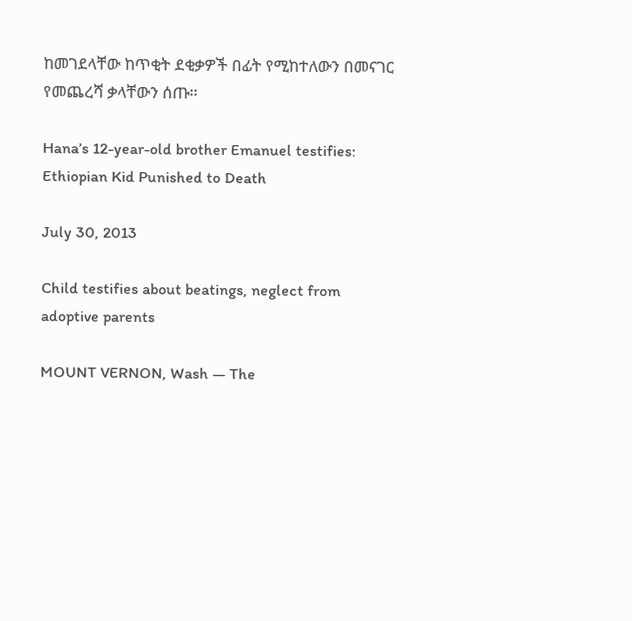ከመገደላቸው ከጥቂት ደቂቃዎች በፊት የሚከተለውን በመናገር የመጨረሻ ቃላቸውን ሰጡ፡፡

Hana’s 12-year-old brother Emanuel testifies: Ethiopian Kid Punished to Death

July 30, 2013

Child testifies about beatings, neglect from adoptive parents

MOUNT VERNON, Wash — The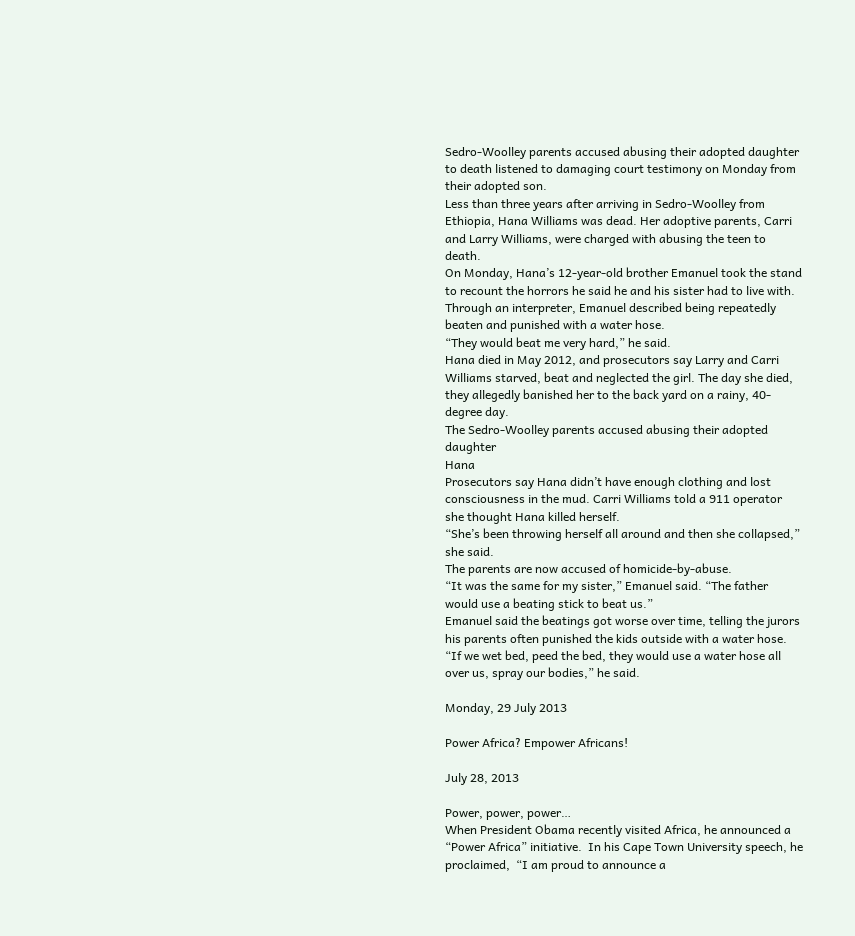Sedro-Woolley parents accused abusing their adopted daughter to death listened to damaging court testimony on Monday from their adopted son.
Less than three years after arriving in Sedro-Woolley from Ethiopia, Hana Williams was dead. Her adoptive parents, Carri and Larry Williams, were charged with abusing the teen to death.
On Monday, Hana’s 12-year-old brother Emanuel took the stand to recount the horrors he said he and his sister had to live with.
Through an interpreter, Emanuel described being repeatedly beaten and punished with a water hose.
“They would beat me very hard,” he said.
Hana died in May 2012, and prosecutors say Larry and Carri Williams starved, beat and neglected the girl. The day she died, they allegedly banished her to the back yard on a rainy, 40-degree day.
The Sedro-Woolley parents accused abusing their adopted daughter
Hana
Prosecutors say Hana didn’t have enough clothing and lost consciousness in the mud. Carri Williams told a 911 operator she thought Hana killed herself.
“She’s been throwing herself all around and then she collapsed,” she said.
The parents are now accused of homicide-by-abuse.
“It was the same for my sister,” Emanuel said. “The father would use a beating stick to beat us.”
Emanuel said the beatings got worse over time, telling the jurors his parents often punished the kids outside with a water hose.
“If we wet bed, peed the bed, they would use a water hose all over us, spray our bodies,” he said.

Monday, 29 July 2013

Power Africa? Empower Africans!

July 28, 2013

Power, power, power…
When President Obama recently visited Africa, he announced a “Power Africa” initiative.  In his Cape Town University speech, he proclaimed,  “I am proud to announce a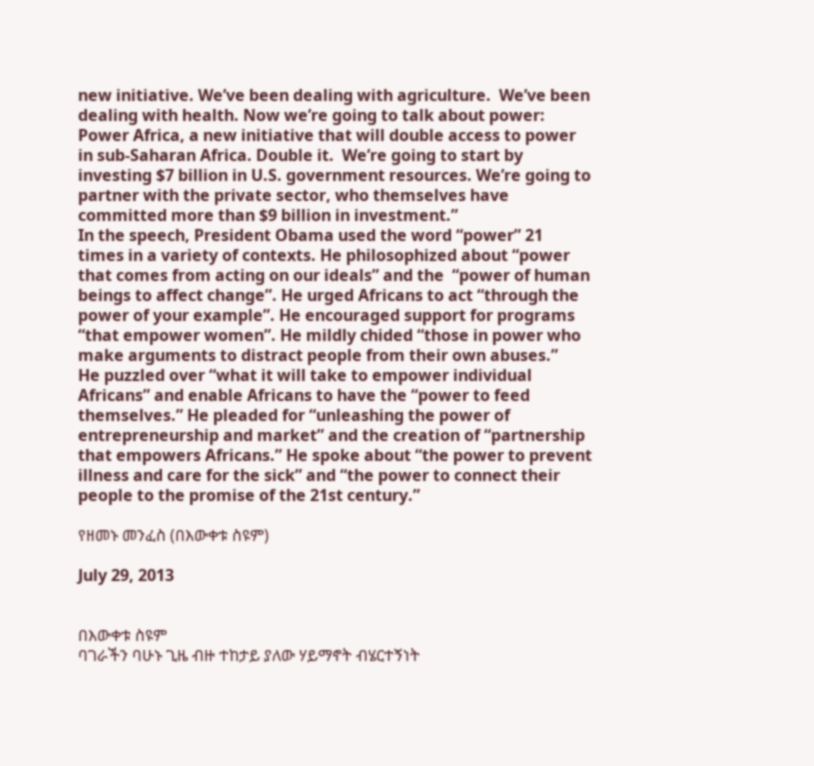new initiative. We’ve been dealing with agriculture.  We’ve been dealing with health. Now we’re going to talk about power: Power Africa, a new initiative that will double access to power in sub-Saharan Africa. Double it.  We’re going to start by investing $7 billion in U.S. government resources. We’re going to partner with the private sector, who themselves have committed more than $9 billion in investment.”
In the speech, President Obama used the word “power” 21 times in a variety of contexts. He philosophized about “power that comes from acting on our ideals” and the  “power of human beings to affect change”. He urged Africans to act “through the power of your example”. He encouraged support for programs “that empower women”. He mildly chided “those in power who make arguments to distract people from their own abuses.”
He puzzled over “what it will take to empower individual Africans” and enable Africans to have the “power to feed themselves.” He pleaded for “unleashing the power of entrepreneurship and market” and the creation of “partnership that empowers Africans.” He spoke about “the power to prevent illness and care for the sick” and “the power to connect their people to the promise of the 21st century.”

የዘመኑ መንፈስ (በእውቀቱ ስዩም)

July 29, 2013


በእውቀቱ ስዩም
ባገራችን ባሁኑ ጊዜ ብዙ ተከታይ ያለው ሃይማኖት ብሄርተኝነት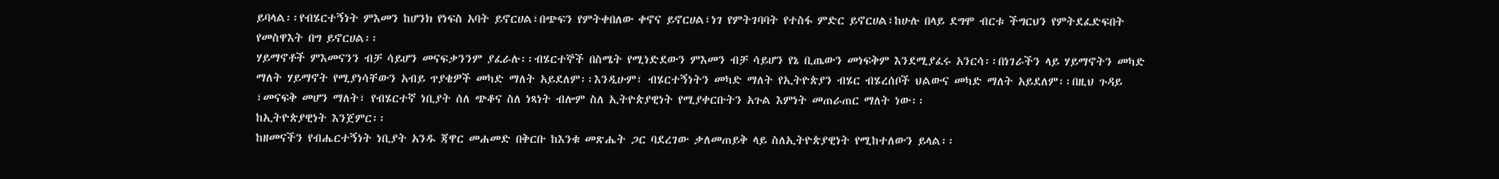ይባላል፡፡የብሄርተኝነት ምእመን ከሆንክ የነፍስ አባት ይኖርሀል፣በጭፍን የምትቀበለው ቀኖና ይኖርሀል፣ነገ የምትገባባት የተስፋ ምድር ይኖርሀል፣ከሁሉ በላይ ደግሞ ብርቱ ችግርህን የምትደፈድፍበት የመስዋእት በግ ይኖርሀል፡፡
ሃይማኖቶች ምእመናንን ብቻ ሳይሆን መናፍቃንንም ያፈራሉ፡፡ብሄርተኞች በስሜት የሚነድደውን ምእመን ብቻ ሳይሆን የኔ ቢጤውን መነፍቅም እንደሚያፈሩ አንርሳ፡፡በነገራችን ላይ ሃይማኖትን መካድ ማለት ሃይማኖት የሚያነሳቸውን አብይ ጥያቄዎች መካድ ማለት አይደለም፡፡እንዲሁም፣ ብሄርተኝነትን መካድ ማለት የኢትዮጵያን ብሄር ብሄረሰቦች ህልውና መካድ ማለት አይደለም፡፡በዚህ ጉዳይ ፣መናፍቅ መሆን ማለት፣ የብሄርተኛ ነቢያት ሰለ ጭቆና ስለ ነጻነት ብሎም ስለ ኢትዮጵያዊነት የሚያቀርቡትን አጉል እምነት መጠራጠር ማለት ነው፡፡
ከኢትዮጵያዊነት እንጀምር፡፡
ከዘመናችን የብሔርተኝነት ነቢያት አንዱ ጃዋር መሐመድ በቅርቡ ከእንቁ መጽሔት ጋር ባደረገው ቃለመጠይቅ ላይ ስለኢትዮጵያዊነት የሚከተለውን ይላል፡፡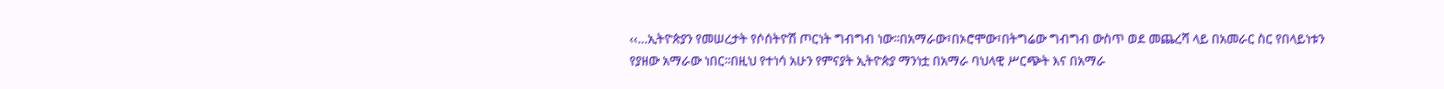‹‹…ኢትዮጵያን የመሠረታት የሶሰትዮሽ ጦርነት ግብግብ ነው፡፡በአማራው፣በኦሮሞው፣በትግሬው ግብግብ ውስጥ ወደ መጨረሻ ላይ በአመራር ስር የበላይነቱን የያዘው አማራው ነበር፡፡በዚህ የተነሳ አሁን የምናያት ኢትዮጵያ ማንነቷ በአማራ ባህላዊ ሥርጭት እና በአማራ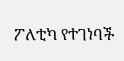ፖለቲካ የተገነባች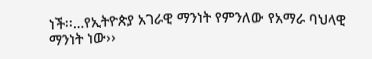ነች፡፡…የኢትዮጵያ አገራዊ ማንነት የምንለው የአማራ ባህላዊ ማንነት ነው››